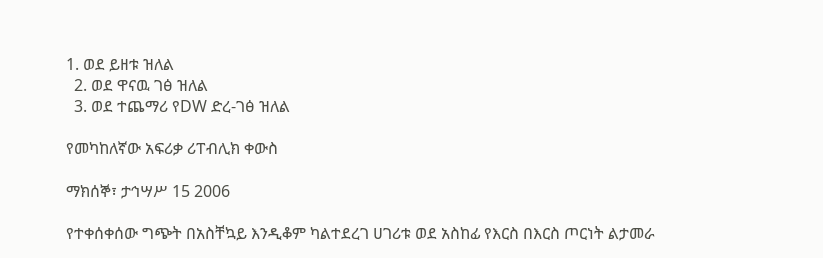1. ወደ ይዘቱ ዝለል
  2. ወደ ዋናዉ ገፅ ዝለል
  3. ወደ ተጨማሪ የDW ድረ-ገፅ ዝለል

የመካከለኛው አፍሪቃ ሪፐብሊክ ቀውስ

ማክሰኞ፣ ታኅሣሥ 15 2006

የተቀሰቀሰው ግጭት በአስቸኳይ እንዲቆም ካልተደረገ ሀገሪቱ ወደ አስከፊ የእርስ በእርስ ጦርነት ልታመራ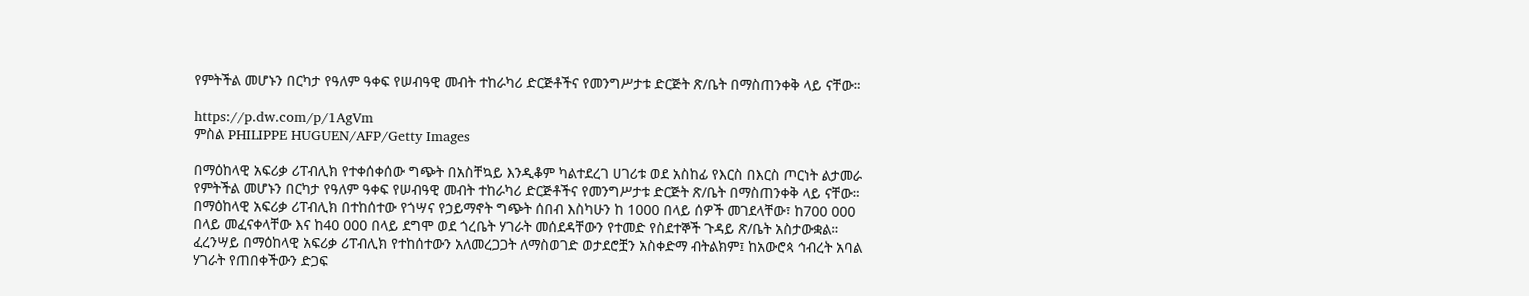የምትችል መሆኑን በርካታ የዓለም ዓቀፍ የሠብዓዊ መብት ተከራካሪ ድርጅቶችና የመንግሥታቱ ድርጅት ጽ/ቤት በማስጠንቀቅ ላይ ናቸው።

https://p.dw.com/p/1AgVm
ምስል PHILIPPE HUGUEN/AFP/Getty Images

በማዕከላዊ አፍሪቃ ሪፐብሊክ የተቀሰቀሰው ግጭት በአስቸኳይ እንዲቆም ካልተደረገ ሀገሪቱ ወደ አስከፊ የእርስ በእርስ ጦርነት ልታመራ የምትችል መሆኑን በርካታ የዓለም ዓቀፍ የሠብዓዊ መብት ተከራካሪ ድርጅቶችና የመንግሥታቱ ድርጅት ጽ/ቤት በማስጠንቀቅ ላይ ናቸው። በማዕከላዊ አፍሪቃ ሪፐብሊክ በተከሰተው የጎሣና የኃይማኖት ግጭት ሰበብ እስካሁን ከ 1000 በላይ ሰዎች መገደላቸው፣ ከ700 000 በላይ መፈናቀላቸው እና ከ40 000 በላይ ደግሞ ወደ ጎረቤት ሃገራት መሰደዳቸውን የተመድ የስደተኞች ጉዳይ ጽ/ቤት አስታውቋል። ፈረንሣይ በማዕከላዊ አፍሪቃ ሪፐብሊክ የተከሰተውን አለመረጋጋት ለማስወገድ ወታደሮቿን አስቀድማ ብትልክም፤ ከአውሮጳ ኅብረት አባል ሃገራት የጠበቀችውን ድጋፍ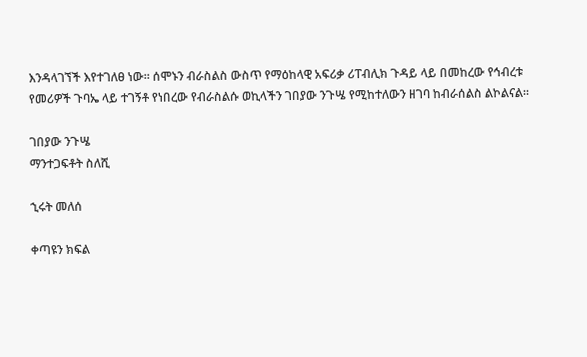እንዳላገኘች እየተገለፀ ነው። ሰሞኑን ብራስልስ ውስጥ የማዕከላዊ አፍሪቃ ሪፐብሊክ ጉዳይ ላይ በመከረው የኅብረቱ የመሪዎች ጉባኤ ላይ ተገኝቶ የነበረው የብራስልሱ ወኪላችን ገበያው ንጉሤ የሚከተለውን ዘገባ ከብራሰልስ ልኮልናል።

ገበያው ንጉሤ
ማንተጋፍቶት ስለሺ

ኂሩት መለሰ

ቀጣዩን ክፍል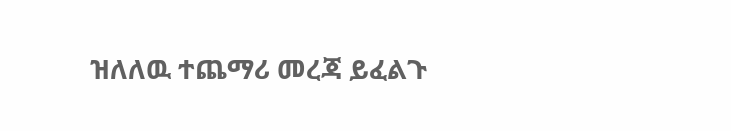ዝለለዉ ተጨማሪ መረጃ ይፈልጉ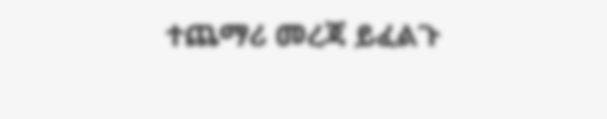ተጨማሪ መረጃ ይፈልጉ